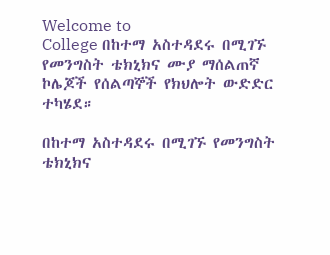Welcome to
College በከተማ አስተዳደሩ በሚገኙ የመንግስት ቴክኒክና ሙያ ማሰልጠኛ ኮሌጆች የሰልጣኞች የክህሎት ውድድር ተካሄደ።

በከተማ አስተዳደሩ በሚገኙ የመንግስት ቴክኒክና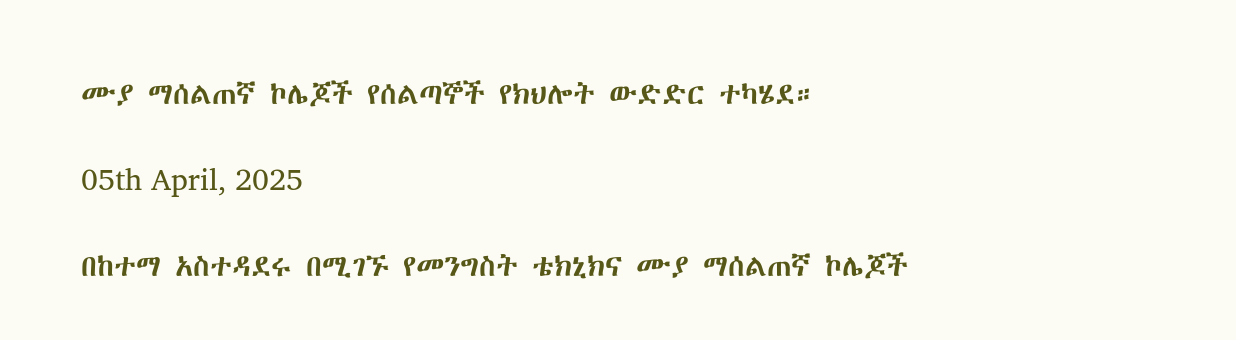ሙያ ማሰልጠኛ ኮሌጆች የሰልጣኞች የክህሎት ውድድር ተካሄደ።

05th April, 2025

በከተማ አስተዳደሩ በሚገኙ የመንግስት ቴክኒክና ሙያ ማሰልጠኛ ኮሌጆች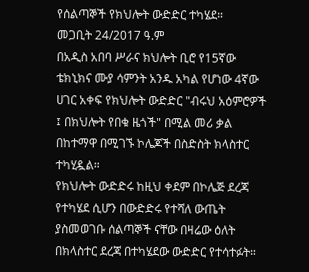የሰልጣኞች የክህሎት ውድድር ተካሄደ።
መጋቢት 24/2017 ዓ.ም
በአዲስ አበባ ሥራና ክህሎት ቢሮ የ15ኛው ቴክኒክና ሙያ ሳምንት አንዱ አካል የሆነው 4ኛው ሀገር አቀፍ የክህሎት ውድድር "ብሩህ አዕምሮዎች ፤ በክህሎት የበቁ ዜጎች" በሚል መሪ ቃል በከተማዋ በሚገኙ ኮሌጆች በስድስት ክላስተር ተካሂዷል።
የክህሎት ውድድሩ ከዚህ ቀደም በኮሌጅ ደረጃ የተካሄደ ሲሆን በውድድሩ የተሻለ ውጤት ያስመወገቡ ሰልጣኞች ናቸው በዛሬው ዕለት በክላስተር ደረጃ በተካሄደው ውድድር የተሳተፉት።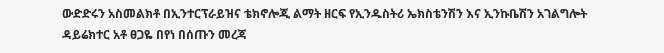ውድድሩን አስመልክቶ በኢንተርፕራይዝና ቴክኖሎጂ ልማት ዘርፍ የኢንዱስትሪ ኤክስቴንሽን እና ኢንኩቤሽን አገልግሎት ዳይሬክተር አቶ ፀጋዬ በየነ በሰጡን መረጃ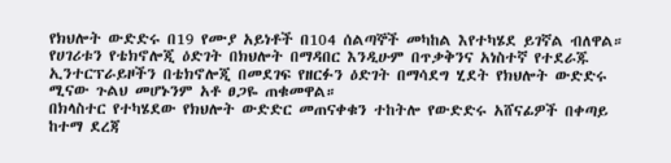የክህሎት ውድድሩ በ19 የሙያ አይነቶች በ104 ሰልጣኞች መካከል እየተካሄደ ይገኛል ብለዋል።
የሀገሪቱን የቴክኖሎጂ ዕድገት በክህሎት በማዳበር እንዲሁም በጥቃቅንና አነስተኛ የተደራጁ ኢንተርፕራይዞችን በቴክኖሎጂ በመደገፍ የዘርፉን ዕድገት በማሳደግ ሂደት የክህሎት ውድድሩ ሚናው ጉልህ መሆኑንም አቶ ፀጋዬ ጠቁመዋል።
በክላስተር የተካሄደው የክህሎት ውድድር መጠናቀቁን ተከትሎ የውድድሩ አሸናፊዎች በቀጣይ ከተማ ደረጃ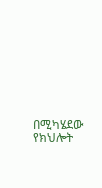በሚካሄደው የክህሎት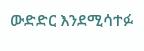ውድድር እንደሚሳተፉ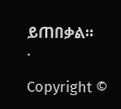ይጠበቃል።
.

Copyright ©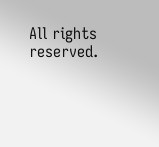All rights reserved.